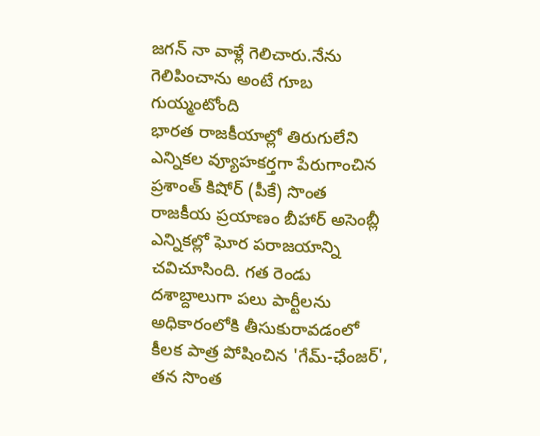జగన్ నా వాళ్లే గెలిచారు.నేను గెలిపించాను అంటే గూబ గుయ్మంటోంది
భారత రాజకీయాల్లో తిరుగులేని ఎన్నికల వ్యూహకర్తగా పేరుగాంచిన ప్రశాంత్ కిషోర్ (పీకే) సొంత రాజకీయ ప్రయాణం బీహార్ అసెంబ్లీ ఎన్నికల్లో ఘోర పరాజయాన్ని చవిచూసింది. గత రెండు దశాబ్దాలుగా పలు పార్టీలను అధికారంలోకి తీసుకురావడంలో కీలక పాత్ర పోషించిన 'గేమ్-ఛేంజర్', తన సొంత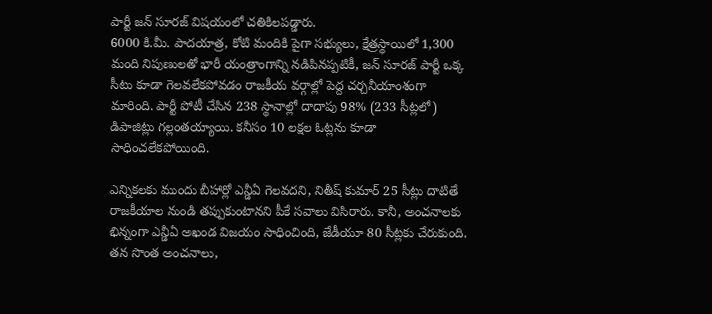పార్టీ జన్ సూరజ్ విషయంలో చతికిలపడ్డారు.
6000 కి.మీ. పాదయాత్ర, కోటి మందికి పైగా సభ్యులు, క్షేత్రస్థాయిలో 1,300 మంది నిపుణులతో భారీ యంత్రాంగాన్ని నడిపినప్పటికీ, జన్ సూరజ్ పార్టీ ఒక్క సీటు కూడా గెలవలేకపోవడం రాజకీయ వర్గాల్లో పెద్ద చర్చనీయాంశంగా మారింది. పార్టీ పోటీ చేసిన 238 స్థానాల్లో దాదాపు 98% (233 సీట్లలో) డిపాజిట్లు గల్లంతయ్యాయి. కనీసం 10 లక్షల ఓట్లను కూడా సాధించలేకపోయింది.

ఎన్నికలకు ముందు బీహార్లో ఎన్డీఏ గెలవదని, నితీష్ కుమార్ 25 సీట్లు దాటితే రాజకీయాల నుండి తప్పుకుంటానని పీకే సవాలు విసిరారు. కానీ, అంచనాలకు భిన్నంగా ఎన్డీఏ అఖండ విజయం సాధించింది, జేడీయూ 80 సీట్లకు చేరుకుంది. తన సొంత అంచనాలు,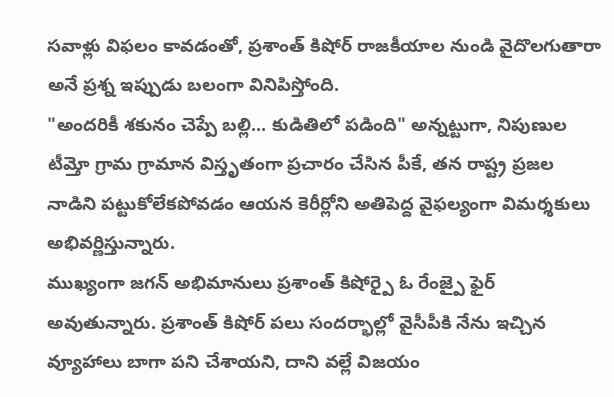సవాళ్లు విఫలం కావడంతో, ప్రశాంత్ కిషోర్ రాజకీయాల నుండి వైదొలగుతారా అనే ప్రశ్న ఇప్పుడు బలంగా వినిపిస్తోంది.
"అందరికీ శకునం చెప్పే బల్లి... కుడితిలో పడింది" అన్నట్టుగా, నిపుణుల టీమ్తో గ్రామ గ్రామాన విస్తృతంగా ప్రచారం చేసిన పీకే, తన రాష్ట్ర ప్రజల నాడిని పట్టుకోలేకపోవడం ఆయన కెరీర్లోని అతిపెద్ద వైఫల్యంగా విమర్శకులు అభివర్ణిస్తున్నారు.
ముఖ్యంగా జగన్ అభిమానులు ప్రశాంత్ కిషోర్పై ఓ రేంజ్పై ఫైర్ అవుతున్నారు. ప్రశాంత్ కిషోర్ పలు సందర్భాల్లో వైసీపీకి నేను ఇచ్చిన వ్యూహాలు బాగా పని చేశాయని, దాని వల్లే విజయం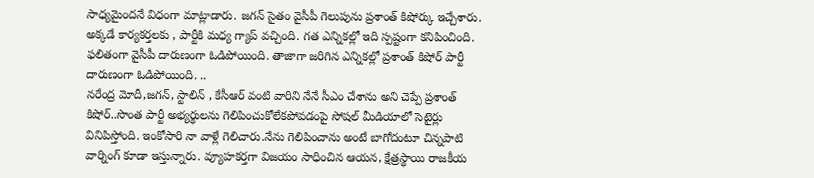సాధ్యమైందనే విధంగా మాట్లాడారు. జగన్ సైతం వైసీపీ గెలుపును ప్రశాంత్ కిషోర్కు ఇచ్చేశారు. అక్కడే కార్యకర్తలకు , పార్టీకి మధ్య గ్యాప్ వచ్చింది. గత ఎన్నికల్లో ఇది స్పష్టంగా కనిపించింది. ఫలితంగా వైసీపీ దారుణంగా ఓడిపోయింది. తాజాగా జరిగిన ఎన్నికల్లో ప్రశాంత్ కిషోర్ పార్టీ దారుణంగా ఓడిపోయింది. ..
నరేంద్ర మోదీ,జగన్, స్టాలిన్ , కేసీఆర్ వంటి వారిని నేనే సీఎం చేశాను అని చెప్పే ప్రశాంత్ కిషోర్..సొంత పార్టీ అభ్యర్థులను గెలిపించుకోలేకపోవడంపై సోషల్ మీడియాలో సెటైర్లు వినిపిస్తోంది. ఇంకోసారి నా వాళ్లే గెలిచారు.నేను గెలిపించాను అంటే బాగోదంటూ చిన్నపాటి వార్నింగ్ కూడా ఇస్తున్నారు. వ్యూహకర్తగా విజయం సాధించిన ఆయన, క్షేత్రస్థాయి రాజకీయ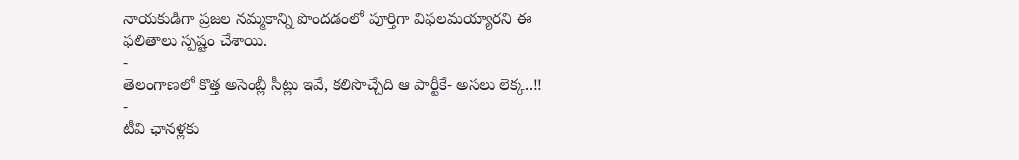నాయకుడిగా ప్రజల నమ్మకాన్ని పొందడంలో పూర్తిగా విఫలమయ్యారని ఈ ఫలితాలు స్పష్టం చేశాయి.
-
తెలంగాణలో కొత్త అసెంబ్లీ సీట్లు ఇవే, కలిసొచ్చేది ఆ పార్టీకే- అసలు లెక్క..!! -
టీవి ఛానళ్లకు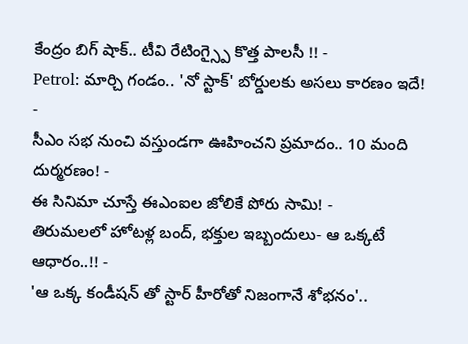కేంద్రం బిగ్ షాక్.. టీవి రేటింగ్స్పై కొత్త పాలసీ !! -
Petrol: మార్చి గండం.. 'నో స్టాక్' బోర్డులకు అసలు కారణం ఇదే! -
సీఎం సభ నుంచి వస్తుండగా ఊహించని ప్రమాదం.. 10 మంది దుర్మరణం! -
ఈ సినిమా చూస్తే ఈఎంఐల జోలికే పోరు సామి! -
తిరుమలలో హోటళ్ల బంద్, భక్తుల ఇబ్బందులు- ఆ ఒక్కటే ఆధారం..!! -
'ఆ ఒక్క కండీషన్ తో స్టార్ హీరోతో నిజంగానే శోభనం'..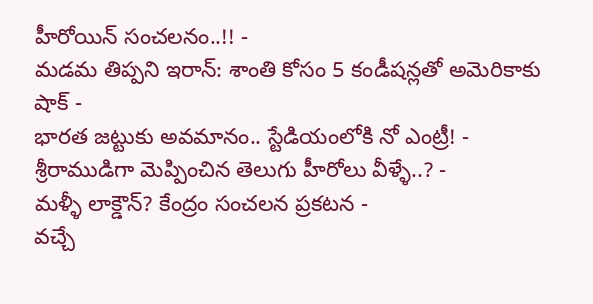హీరోయిన్ సంచలనం..!! -
మడమ తిప్పని ఇరాన్: శాంతి కోసం 5 కండీషన్లతో అమెరికాకు షాక్ -
భారత జట్టుకు అవమానం.. స్టేడియంలోకి నో ఎంట్రీ! -
శ్రీరాముడిగా మెప్పించిన తెలుగు హీరోలు వీళ్ళే..? -
మళ్ళీ లాక్డౌన్? కేంద్రం సంచలన ప్రకటన -
వచ్చే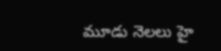మూడు నెలలు హై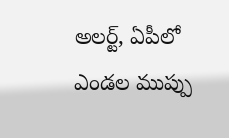అలర్ట్, ఏపీలో ఎండల ముప్పు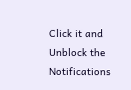Click it and Unblock the Notifications